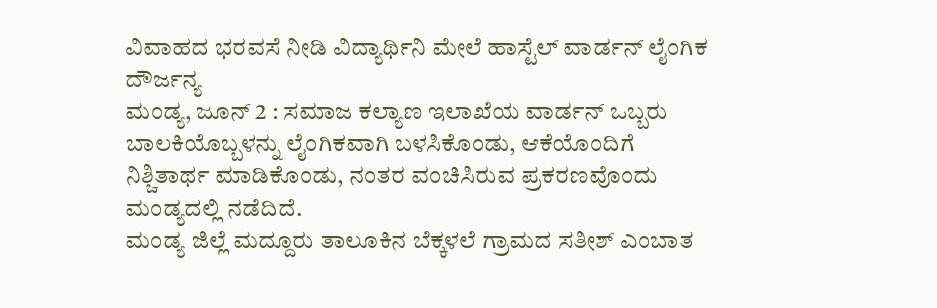ವಿವಾಹದ ಭರವಸೆ ನೀಡಿ ವಿದ್ಯಾರ್ಥಿನಿ ಮೇಲೆ ಹಾಸ್ಟೆಲ್ ವಾರ್ಡನ್ ಲೈಂಗಿಕ ದೌರ್ಜನ್ಯ
ಮಂಡ್ಯ, ಜೂನ್ 2 : ಸಮಾಜ ಕಲ್ಯಾಣ ಇಲಾಖೆಯ ವಾರ್ಡನ್ ಒಬ್ಬರು ಬಾಲಕಿಯೊಬ್ಬಳನ್ನು ಲೈಂಗಿಕವಾಗಿ ಬಳಸಿಕೊಂಡು, ಆಕೆಯೊಂದಿಗೆ ನಿಶ್ಚಿತಾರ್ಥ ಮಾಡಿಕೊಂಡು, ನಂತರ ವಂಚಿಸಿರುವ ಪ್ರಕರಣವೊಂದು ಮಂಡ್ಯದಲ್ಲಿ ನಡೆದಿದೆ.
ಮಂಡ್ಯ ಜಿಲ್ಲೆ ಮದ್ದೂರು ತಾಲೂಕಿನ ಬೆಕ್ಕಳಲೆ ಗ್ರಾಮದ ಸತೀಶ್ ಎಂಬಾತ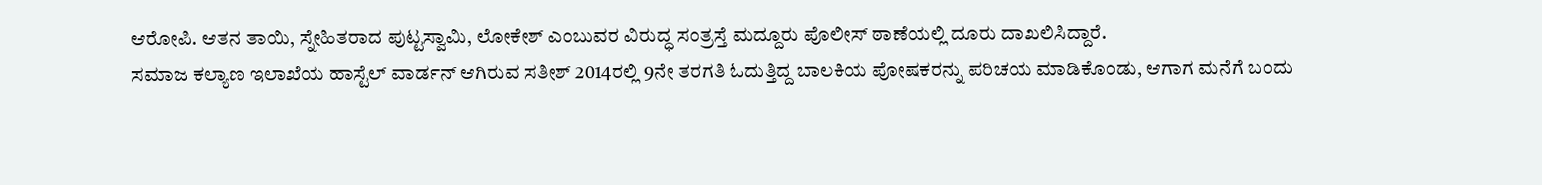ಆರೋಪಿ. ಆತನ ತಾಯಿ, ಸ್ನೇಹಿತರಾದ ಪುಟ್ಟಸ್ವಾಮಿ, ಲೋಕೇಶ್ ಎಂಬುವರ ವಿರುದ್ಧ ಸಂತ್ರಸ್ತೆ ಮದ್ದೂರು ಪೊಲೀಸ್ ಠಾಣೆಯಲ್ಲಿ ದೂರು ದಾಖಲಿಸಿದ್ದಾರೆ.
ಸಮಾಜ ಕಲ್ಯಾಣ ಇಲಾಖೆಯ ಹಾಸ್ಟೆಲ್ ವಾರ್ಡನ್ ಆಗಿರುವ ಸತೀಶ್ 2014ರಲ್ಲಿ 9ನೇ ತರಗತಿ ಓದುತ್ತಿದ್ದ ಬಾಲಕಿಯ ಪೋಷಕರನ್ನು ಪರಿಚಯ ಮಾಡಿಕೊಂಡು, ಆಗಾಗ ಮನೆಗೆ ಬಂದು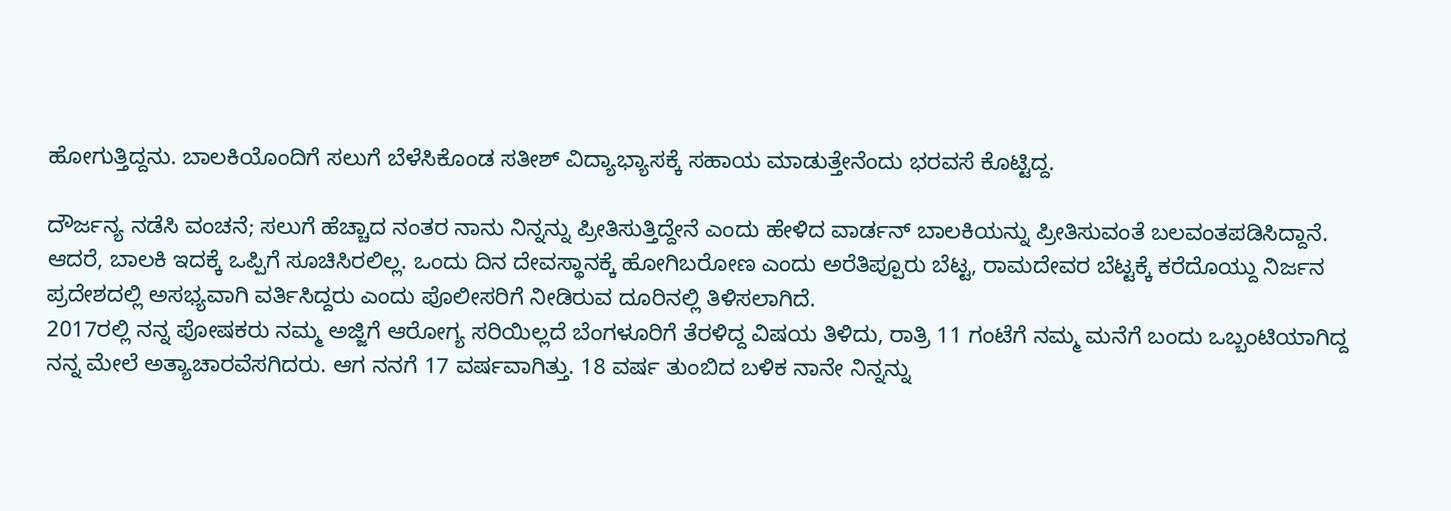ಹೋಗುತ್ತಿದ್ದನು. ಬಾಲಕಿಯೊಂದಿಗೆ ಸಲುಗೆ ಬೆಳೆಸಿಕೊಂಡ ಸತೀಶ್ ವಿದ್ಯಾಭ್ಯಾಸಕ್ಕೆ ಸಹಾಯ ಮಾಡುತ್ತೇನೆಂದು ಭರವಸೆ ಕೊಟ್ಟಿದ್ದ.

ದೌರ್ಜನ್ಯ ನಡೆಸಿ ವಂಚನೆ; ಸಲುಗೆ ಹೆಚ್ಚಾದ ನಂತರ ನಾನು ನಿನ್ನನ್ನು ಪ್ರೀತಿಸುತ್ತಿದ್ದೇನೆ ಎಂದು ಹೇಳಿದ ವಾರ್ಡನ್ ಬಾಲಕಿಯನ್ನು ಪ್ರೀತಿಸುವಂತೆ ಬಲವಂತಪಡಿಸಿದ್ದಾನೆ. ಆದರೆ, ಬಾಲಕಿ ಇದಕ್ಕೆ ಒಪ್ಪಿಗೆ ಸೂಚಿಸಿರಲಿಲ್ಲ. ಒಂದು ದಿನ ದೇವಸ್ಥಾನಕ್ಕೆ ಹೋಗಿಬರೋಣ ಎಂದು ಅರೆತಿಪ್ಪೂರು ಬೆಟ್ಟ, ರಾಮದೇವರ ಬೆಟ್ಟಕ್ಕೆ ಕರೆದೊಯ್ದು ನಿರ್ಜನ ಪ್ರದೇಶದಲ್ಲಿ ಅಸಭ್ಯವಾಗಿ ವರ್ತಿಸಿದ್ದರು ಎಂದು ಪೊಲೀಸರಿಗೆ ನೀಡಿರುವ ದೂರಿನಲ್ಲಿ ತಿಳಿಸಲಾಗಿದೆ.
2017ರಲ್ಲಿ ನನ್ನ ಪೋಷಕರು ನಮ್ಮ ಅಜ್ಜಿಗೆ ಆರೋಗ್ಯ ಸರಿಯಿಲ್ಲದೆ ಬೆಂಗಳೂರಿಗೆ ತೆರಳಿದ್ದ ವಿಷಯ ತಿಳಿದು, ರಾತ್ರಿ 11 ಗಂಟೆಗೆ ನಮ್ಮ ಮನೆಗೆ ಬಂದು ಒಬ್ಬಂಟಿಯಾಗಿದ್ದ ನನ್ನ ಮೇಲೆ ಅತ್ಯಾಚಾರವೆಸಗಿದರು. ಆಗ ನನಗೆ 17 ವರ್ಷವಾಗಿತ್ತು. 18 ವರ್ಷ ತುಂಬಿದ ಬಳಿಕ ನಾನೇ ನಿನ್ನನ್ನು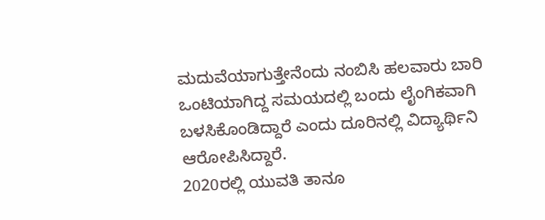ಮದುವೆಯಾಗುತ್ತೇನೆಂದು ನಂಬಿಸಿ ಹಲವಾರು ಬಾರಿ ಒಂಟಿಯಾಗಿದ್ದ ಸಮಯದಲ್ಲಿ ಬಂದು ಲೈಂಗಿಕವಾಗಿ ಬಳಸಿಕೊಂಡಿದ್ದಾರೆ ಎಂದು ದೂರಿನಲ್ಲಿ ವಿದ್ಯಾರ್ಥಿನಿ ಆರೋಪಿಸಿದ್ದಾರೆ.
2020ರಲ್ಲಿ ಯುವತಿ ತಾನೂ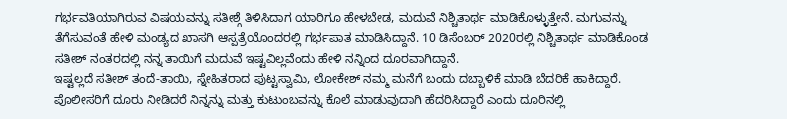ಗರ್ಭವತಿಯಾಗಿರುವ ವಿಷಯವನ್ನು ಸತೀಶ್ಗೆ ತಿಳಿಸಿದಾಗ ಯಾರಿಗೂ ಹೇಳಬೇಡ, ಮದುವೆ ನಿಶ್ಚಿತಾರ್ಥ ಮಾಡಿಕೊಳ್ಳುತ್ತೇನೆ. ಮಗುವನ್ನು ತೆಗೆಸುವಂತೆ ಹೇಳಿ ಮಂಡ್ಯದ ಖಾಸಗಿ ಆಸ್ಪತ್ರೆಯೊಂದರಲ್ಲಿ ಗರ್ಭಪಾತ ಮಾಡಿಸಿದ್ದಾನೆ. 10 ಡಿಸೆಂಬರ್ 2020ರಲ್ಲಿ ನಿಶ್ಚಿತಾರ್ಥ ಮಾಡಿಕೊಂಡ ಸತೀಶ್ ನಂತರದಲ್ಲಿ ನನ್ನ ತಾಯಿಗೆ ಮದುವೆ ಇಷ್ಟವಿಲ್ಲವೆಂದು ಹೇಳಿ ನನ್ನಿಂದ ದೂರವಾಗಿದ್ದಾನೆ.
ಇಷ್ಟಲ್ಲದೆ ಸತೀಶ್ ತಂದೆ-ತಾಯಿ, ಸ್ನೇಹಿತರಾದ ಪುಟ್ಟಸ್ವಾಮಿ, ಲೋಕೇಶ್ ನಮ್ಮ ಮನೆಗೆ ಬಂದು ದಬ್ಬಾಳಿಕೆ ಮಾಡಿ ಬೆದರಿಕೆ ಹಾಕಿದ್ದಾರೆ. ಪೊಲೀಸರಿಗೆ ದೂರು ನೀಡಿದರೆ ನಿನ್ನನ್ನು ಮತ್ತು ಕುಟುಂಬವನ್ನು ಕೊಲೆ ಮಾಡುವುದಾಗಿ ಹೆದರಿಸಿದ್ದಾರೆ ಎಂದು ದೂರಿನಲ್ಲಿ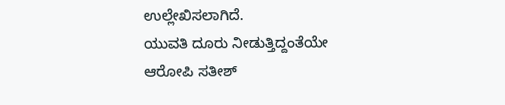ಉಲ್ಲೇಖಿಸಲಾಗಿದೆ.
ಯುವತಿ ದೂರು ನೀಡುತ್ತಿದ್ದಂತೆಯೇ ಆರೋಪಿ ಸತೀಶ್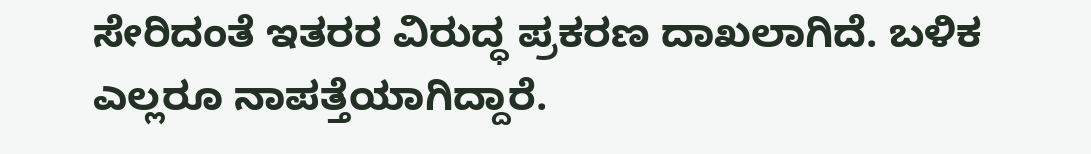ಸೇರಿದಂತೆ ಇತರರ ವಿರುದ್ಧ ಪ್ರಕರಣ ದಾಖಲಾಗಿದೆ. ಬಳಿಕ ಎಲ್ಲರೂ ನಾಪತ್ತೆಯಾಗಿದ್ದಾರೆ.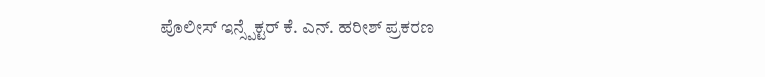ಪೊಲೀಸ್ ಇನ್ಸ್ಪೆಕ್ಟರ್ ಕೆ. ಎನ್. ಹರೀಶ್ ಪ್ರಕರಣ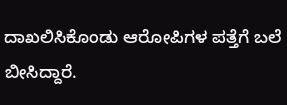ದಾಖಲಿಸಿಕೊಂಡು ಆರೋಪಿಗಳ ಪತ್ತೆಗೆ ಬಲೆ ಬೀಸಿದ್ದಾರೆ.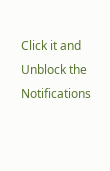Click it and Unblock the Notifications